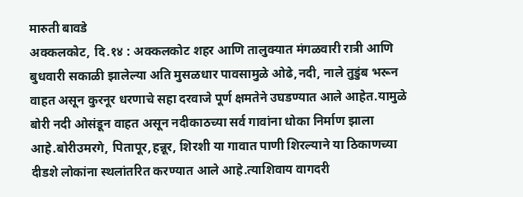मारुती बावडे
अक्कलकोट, दि.१४ : अक्कलकोट शहर आणि तालुक्यात मंगळवारी रात्री आणि बुधवारी सकाळी झालेल्या अति मुसळधार पावसामुळे ओढे,नदी, नाले तुडुंब भरून वाहत असून कुरनूर धरणाचे सहा दरवाजे पूर्ण क्षमतेने उघडण्यात आले आहेत.यामुळे बोरी नदी ओसंडून वाहत असून नदीकाठच्या सर्व गावांना धोका निर्माण झाला आहे.बोरीउमरगे, पितापूर,हन्नूर, शिरशी या गावात पाणी शिरल्याने या ठिकाणच्या दीडशे लोकांना स्थलांतरित करण्यात आले आहे.त्याशिवाय वागदरी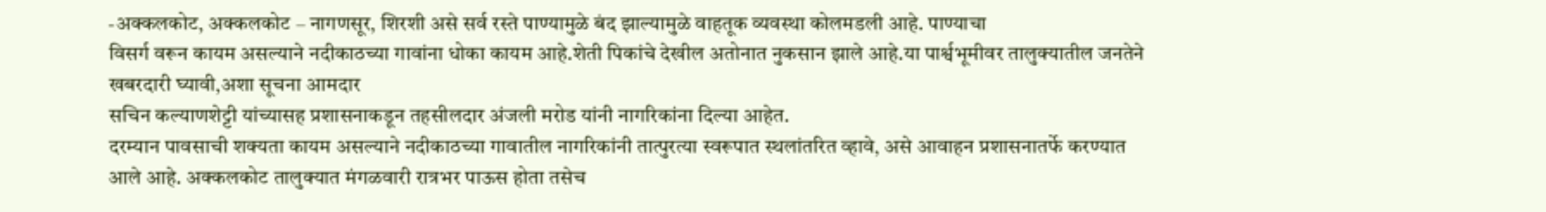-अक्कलकोट, अक्कलकोट – नागणसूर, शिरशी असे सर्व रस्ते पाण्यामुळे बंद झाल्यामुळे वाहतूक व्यवस्था कोलमडली आहे. पाण्याचा
विसर्ग वरून कायम असल्याने नदीकाठच्या गावांना धोका कायम आहे.शेती पिकांचे देखील अतोनात नुकसान झाले आहे.या पार्श्वभूमीवर तालुक्यातील जनतेने खबरदारी घ्यावी,अशा सूचना आमदार
सचिन कल्याणशेट्टी यांच्यासह प्रशासनाकडून तहसीलदार अंजली मरोड यांनी नागरिकांना दिल्या आहेत.
दरम्यान पावसाची शक्यता कायम असल्याने नदीकाठच्या गावातील नागरिकांनी तात्पुरत्या स्वरूपात स्थलांतरित व्हावे, असे आवाहन प्रशासनातर्फे करण्यात आले आहे. अक्कलकोट तालुक्यात मंगळवारी रात्रभर पाऊस होता तसेच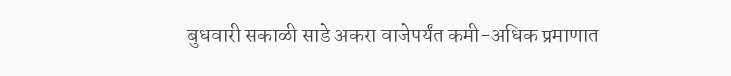बुधवारी सकाळी साडे अकरा वाजेपर्यंत कमी-अधिक प्रमाणात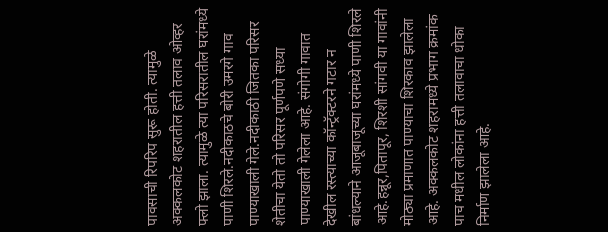पावसाची रिपरिप सुरू होती. त्यामुळे अक्कलकोट शहरातील हत्ती तलाव ओव्हर फ्लो झाला. त्यामुळे त्या परिसरातील घरांमध्ये पाणी शिरले.नदीकाठचे बोरी उमरगे गाव पाण्याखाली गेले.नदीकाठी जितका परिसर शेतीचा येतो तो परिसर पूर्णपणे सध्या पाण्याखाली गेलेला आहे. संगोगी गावात देखील रस्त्याच्या कॉन्ट्रॅक्टरने गटार न बांधल्याने आजूबाजूच्या घरांमध्ये पाणी शिरले आहे.हन्नूर,पितापूर, शिरशी सांगवी या गावांनी मोठ्या प्रमाणात पाण्याचा शिरकाव झालेला आहे. अक्कलकोट शहरामध्ये प्रभाग क्रमांक पाच मधील लोकांना हत्ती तलावाचा धोका निर्माण झालेला आहे.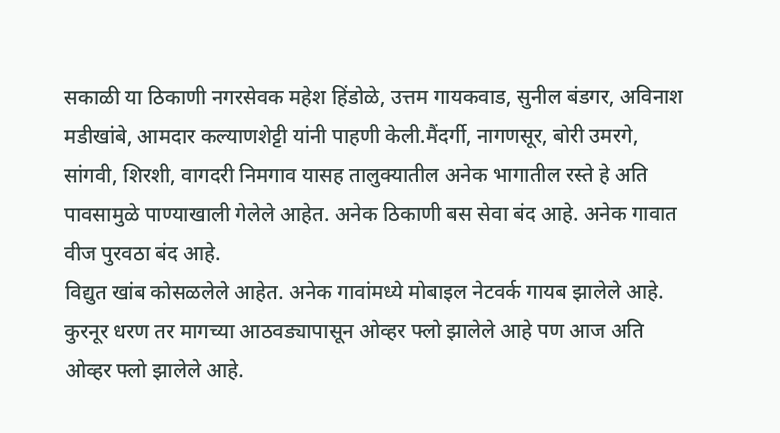सकाळी या ठिकाणी नगरसेवक महेश हिंडोळे, उत्तम गायकवाड, सुनील बंडगर, अविनाश मडीखांबे, आमदार कल्याणशेट्टी यांनी पाहणी केली.मैंदर्गी, नागणसूर, बोरी उमरगे, सांगवी, शिरशी, वागदरी निमगाव यासह तालुक्यातील अनेक भागातील रस्ते हे अति पावसामुळे पाण्याखाली गेलेले आहेत. अनेक ठिकाणी बस सेवा बंद आहे. अनेक गावात वीज पुरवठा बंद आहे.
विद्युत खांब कोसळलेले आहेत. अनेक गावांमध्ये मोबाइल नेटवर्क गायब झालेले आहे. कुरनूर धरण तर मागच्या आठवड्यापासून ओव्हर फ्लो झालेले आहे पण आज अति ओव्हर फ्लो झालेले आहे.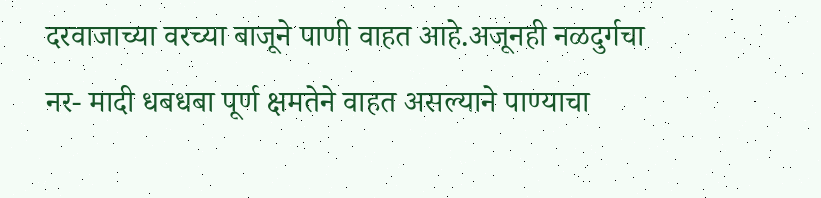दरवाजाच्या वरच्या बाजूने पाणी वाहत आहे.अजूनही नळदुर्गचा नर- मादी धबधबा पूर्ण क्षमतेने वाहत असल्याने पाण्याचा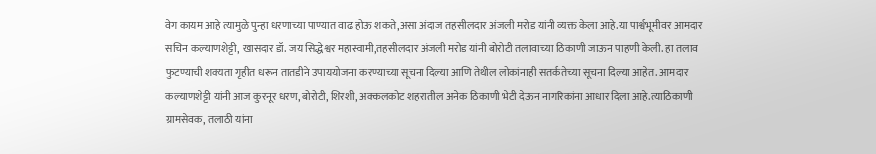वेग कायम आहे त्यामुळे पुन्हा धरणाच्या पाण्यात वाढ होऊ शकते,असा अंदाज तहसीलदार अंजली मरोड यांनी व्यक्त केला आहे.या पार्श्वभूमीवर आमदार सचिन कल्याणशेट्टी, खासदार डॉ. जय सिद्धेश्वर महास्वामी,तहसीलदार अंजली मरोड यांनी बोरोटी तलावाच्या ठिकाणी जाऊन पाहणी केली. हा तलाव फुटण्याची शक्यता गृहीत धरून तातडीने उपाययोजना करण्याच्या सूचना दिल्या आणि तेथील लोकांनाही सतर्कतेच्या सूचना दिल्या आहेत. आमदार कल्याणशेट्टी यांनी आज कुरनूर धरण, बोरोटी, शिरशी, अक्कलकोट शहरातील अनेक ठिकाणी भेटी देऊन नागरिकांना आधार दिला आहे.त्याठिकाणी ग्रामसेवक, तलाठी यांना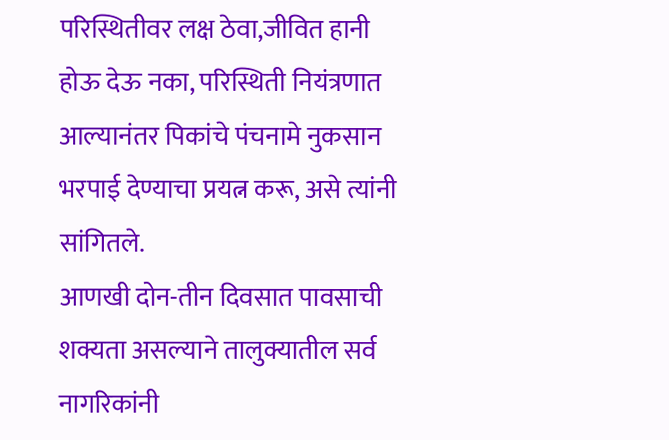परिस्थितीवर लक्ष ठेवा,जीवित हानी होऊ देऊ नका, परिस्थिती नियंत्रणात आल्यानंतर पिकांचे पंचनामे नुकसान भरपाई देण्याचा प्रयत्न करू, असे त्यांनी सांगितले.
आणखी दोन-तीन दिवसात पावसाची शक्यता असल्याने तालुक्यातील सर्व नागरिकांनी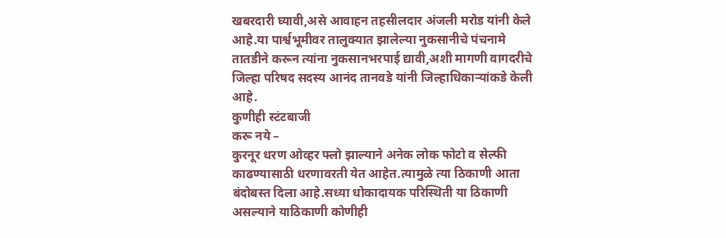खबरदारी घ्यावी,असे आवाहन तहसीलदार अंजली मरोड यांनी केले आहे.या पार्श्वभूमीवर तालुक्यात झालेल्या नुकसानीचे पंचनामे तातडीने करून त्यांना नुकसानभरपाई द्यावी,अशी मागणी वागदरीचे जिल्हा परिषद सदस्य आनंद तानवडे यांनी जिल्हाधिकाऱ्यांकडे केली आहे.
कुणीही स्टंटबाजी
करू नये –
कुरनूर धरण ओव्हर फ्लो झाल्याने अनेक लोक फोटो व सेल्फी काढण्यासाठी धरणावरती येत आहेत.त्यामुळे त्या ठिकाणी आता बंदोबस्त दिला आहे.सध्या धोकादायक परिस्थिती या ठिकाणी असल्याने याठिकाणी कोणीही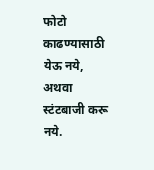फोटो काढण्यासाठी येऊ नये, अथवा स्टंटबाजी करू नये.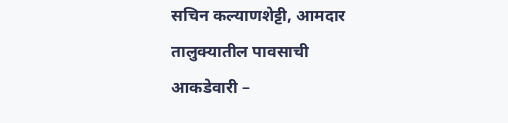सचिन कल्याणशेट्टी, आमदार
तालुक्यातील पावसाची
आकडेवारी –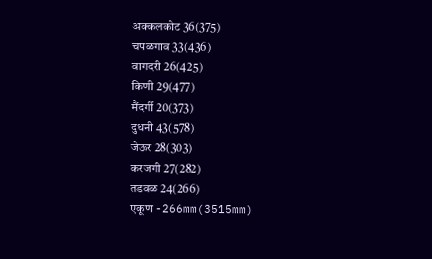अक्कलकोट 36(375)
चपळगाव 33(436)
वागदरी 26(425)
किणी 29(477)
मैंदर्गी 20(373)
दुधनी 43(578)
जेऊर 28(303)
करजगी 27(282)
तडवळ 24(266)
एकूण -266mm(3515mm)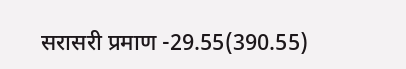सरासरी प्रमाण -29.55(390.55)